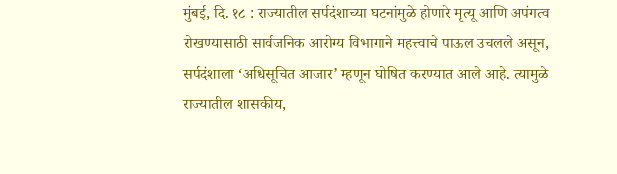मुंबई, दि. १८ : राज्यातील सर्पदंशाच्या घटनांमुळे होणारे मृत्यू आणि अपंगत्व रोखण्यासाठी सार्वजनिक आरोग्य विभागाने महत्त्वाचे पाऊल उचलले असून, सर्पदंशाला ‘अधिसूचित आजार’ म्हणून घोषित करण्यात आले आहे. त्यामुळे राज्यातील शासकीय,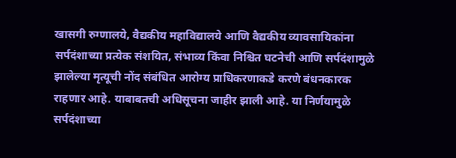खासगी रुग्णालये, वैद्यकीय महाविद्यालये आणि वैद्यकीय व्यावसायिकांना सर्पदंशाच्या प्रत्येक संशयित, संभाव्य किंवा निश्चित घटनेची आणि सर्पदंशामुळे झालेल्या मृत्यूची नोंद संबंधित आरोग्य प्राधिकरणाकडे करणे बंधनकारक राहणार आहे. याबाबतची अधिसूचना जाहीर झाली आहे. या निर्णयामुळे सर्पदंशाच्या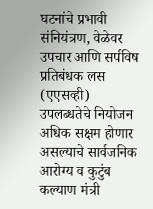घटनांचे प्रभावी संनियंत्रण, वेळेवर उपचार आणि सर्पविष प्रतिबंधक लस (एएसव्ही) उपलब्धतेचे नियोजन अधिक सक्षम होणार असल्याचे सार्वजनिक आरोग्य व कुटुंब कल्याण मंत्री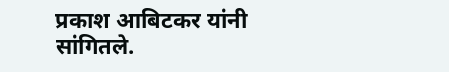प्रकाश आबिटकर यांनी सांगितले.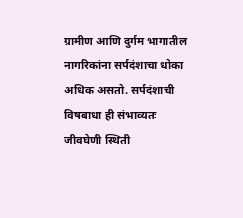ग्रामीण आणि दुर्गम भागातील नागरिकांना सर्पदंशाचा धोका अधिक असतो. सर्पदंशाची विषबाधा ही संभाव्यतः जीवघेणी स्थिती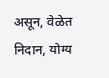असून, वेळेत निदान, योग्य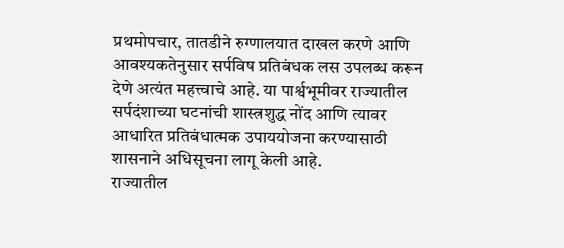प्रथमोपचार, तातडीने रुग्णालयात दाखल करणे आणि आवश्यकतेनुसार सर्पविष प्रतिबंधक लस उपलब्ध करून देणे अत्यंत महत्त्वाचे आहे. या पार्श्वभूमीवर राज्यातील सर्पदंशाच्या घटनांची शास्त्रशुद्ध नोंद आणि त्यावर आधारित प्रतिबंधात्मक उपाययोजना करण्यासाठी शासनाने अधिसूचना लागू केली आहे.
राज्यातील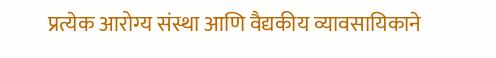प्रत्येक आरोग्य संस्था आणि वैद्यकीय व्यावसायिकाने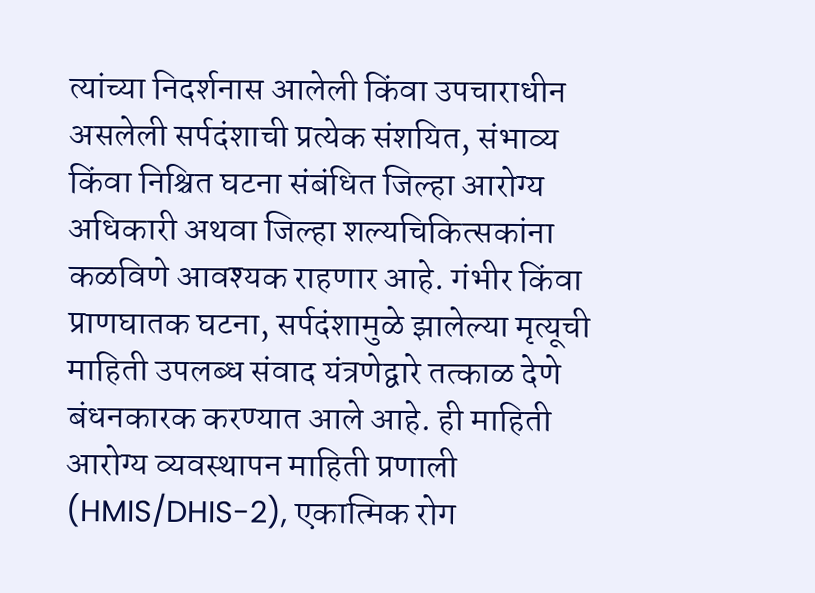त्यांच्या निदर्शनास आलेली किंवा उपचाराधीन असलेली सर्पदंशाची प्रत्येक संशयित, संभाव्य किंवा निश्चित घटना संबंधित जिल्हा आरोग्य अधिकारी अथवा जिल्हा शल्यचिकित्सकांना कळविणे आवश्यक राहणार आहे. गंभीर किंवा प्राणघातक घटना, सर्पदंशामुळे झालेल्या मृत्यूची माहिती उपलब्ध संवाद यंत्रणेद्वारे तत्काळ देणे बंधनकारक करण्यात आले आहे. ही माहिती आरोग्य व्यवस्थापन माहिती प्रणाली (HMIS/DHIS-2), एकात्मिक रोग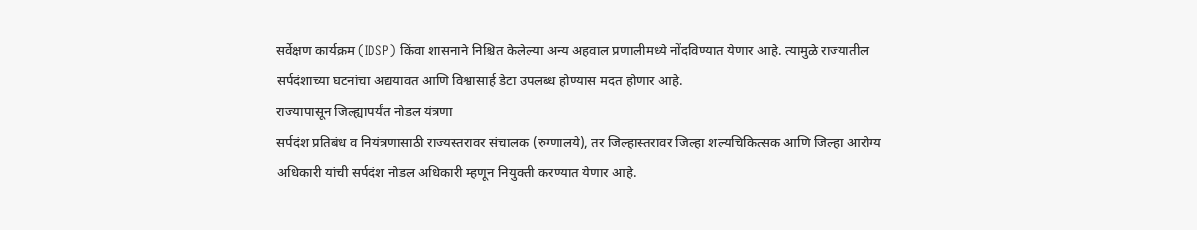सर्वेक्षण कार्यक्रम (IDSP) किंवा शासनाने निश्चित केलेल्या अन्य अहवाल प्रणालीमध्ये नोंदविण्यात येणार आहे. त्यामुळे राज्यातील सर्पदंशाच्या घटनांचा अद्ययावत आणि विश्वासार्ह डेटा उपलब्ध होण्यास मदत होणार आहे.
राज्यापासून जिल्ह्यापर्यंत नोडल यंत्रणा
सर्पदंश प्रतिबंध व नियंत्रणासाठी राज्यस्तरावर संचालक (रुग्णालये), तर जिल्हास्तरावर जिल्हा शल्यचिकित्सक आणि जिल्हा आरोग्य अधिकारी यांची सर्पदंश नोडल अधिकारी म्हणून नियुक्ती करण्यात येणार आहे.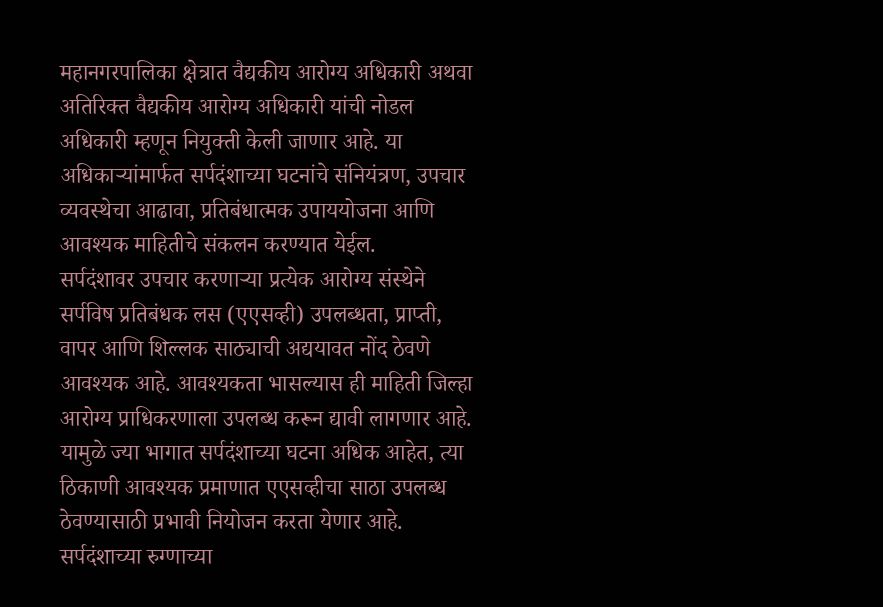महानगरपालिका क्षेत्रात वैद्यकीय आरोग्य अधिकारी अथवा अतिरिक्त वैद्यकीय आरोग्य अधिकारी यांची नोडल अधिकारी म्हणून नियुक्ती केली जाणार आहे. या अधिकाऱ्यांमार्फत सर्पदंशाच्या घटनांचे संनियंत्रण, उपचार व्यवस्थेचा आढावा, प्रतिबंधात्मक उपाययोजना आणि आवश्यक माहितीचे संकलन करण्यात येईल.
सर्पदंशावर उपचार करणाऱ्या प्रत्येक आरोग्य संस्थेने सर्पविष प्रतिबंधक लस (एएसव्ही) उपलब्धता, प्राप्ती, वापर आणि शिल्लक साठ्याची अद्ययावत नोंद ठेवणे आवश्यक आहे. आवश्यकता भासल्यास ही माहिती जिल्हा आरोग्य प्राधिकरणाला उपलब्ध करून द्यावी लागणार आहे. यामुळे ज्या भागात सर्पदंशाच्या घटना अधिक आहेत, त्या ठिकाणी आवश्यक प्रमाणात एएसव्हीचा साठा उपलब्ध ठेवण्यासाठी प्रभावी नियोजन करता येणार आहे. सर्पदंशाच्या रुग्णाच्या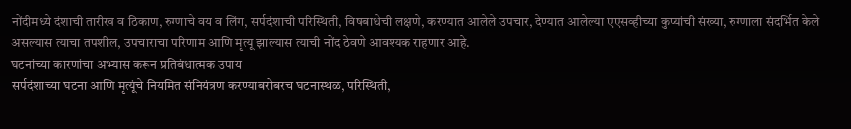नोंदीमध्ये दंशाची तारीख व ठिकाण, रुग्णाचे वय व लिंग, सर्पदंशाची परिस्थिती, विषबाधेची लक्षणे, करण्यात आलेले उपचार, देण्यात आलेल्या एएसव्हीच्या कुप्यांची संख्या, रुग्णाला संदर्भित केले असल्यास त्याचा तपशील, उपचाराचा परिणाम आणि मृत्यू झाल्यास त्याची नोंद ठेवणे आवश्यक राहणार आहे.
घटनांच्या कारणांचा अभ्यास करून प्रतिबंधात्मक उपाय
सर्पदंशाच्या घटना आणि मृत्यूंचे नियमित संनियंत्रण करण्याबरोबरच घटनास्थळ, परिस्थिती,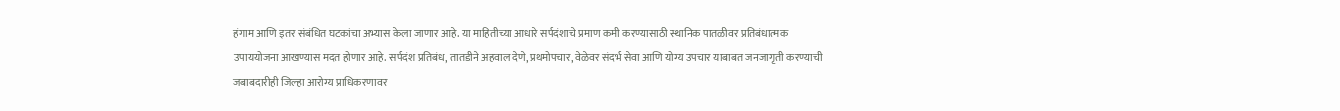हंगाम आणि इतर संबंधित घटकांचा अभ्यास केला जाणार आहे. या माहितीच्या आधारे सर्पदंशाचे प्रमाण कमी करण्यासाठी स्थानिक पातळीवर प्रतिबंधात्मक उपाययोजना आखण्यास मदत होणार आहे. सर्पदंश प्रतिबंध, तातडीने अहवाल देणे, प्रथमोपचार, वेळेवर संदर्भ सेवा आणि योग्य उपचार याबाबत जनजागृती करण्याची जबाबदारीही जिल्हा आरोग्य प्राधिकरणावर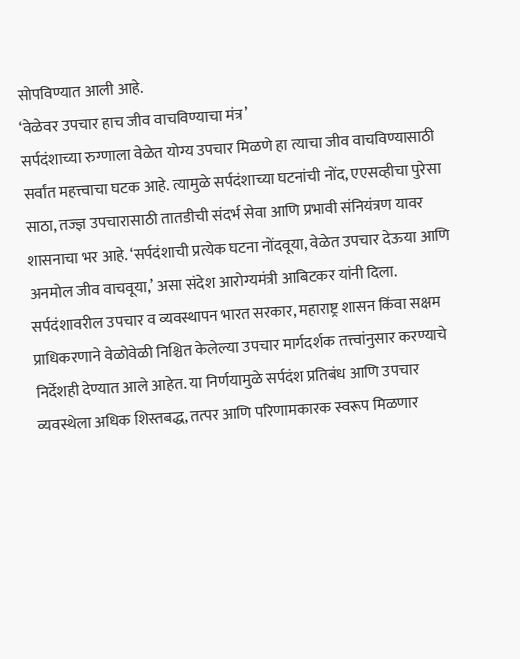सोपविण्यात आली आहे.
‘वेळेवर उपचार हाच जीव वाचविण्याचा मंत्र’
सर्पदंशाच्या रुग्णाला वेळेत योग्य उपचार मिळणे हा त्याचा जीव वाचविण्यासाठी सर्वांत महत्त्वाचा घटक आहे. त्यामुळे सर्पदंशाच्या घटनांची नोंद, एएसव्हीचा पुरेसा साठा, तज्ज्ञ उपचारासाठी तातडीची संदर्भ सेवा आणि प्रभावी संनियंत्रण यावर शासनाचा भर आहे. ‘सर्पदंशाची प्रत्येक घटना नोंदवूया, वेळेत उपचार देऊया आणि अनमोल जीव वाचवूया,’ असा संदेश आरोग्यमंत्री आबिटकर यांनी दिला. सर्पदंशावरील उपचार व व्यवस्थापन भारत सरकार, महाराष्ट्र शासन किंवा सक्षम प्राधिकरणाने वेळोवेळी निश्चित केलेल्या उपचार मार्गदर्शक तत्त्वांनुसार करण्याचे निर्देशही देण्यात आले आहेत. या निर्णयामुळे सर्पदंश प्रतिबंध आणि उपचार व्यवस्थेला अधिक शिस्तबद्ध, तत्पर आणि परिणामकारक स्वरूप मिळणार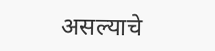असल्याचे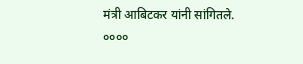मंत्री आबिटकर यांनी सांगितले.
००००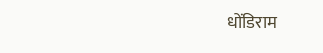धोंडिराम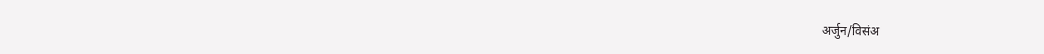अर्जुन/विसंअ